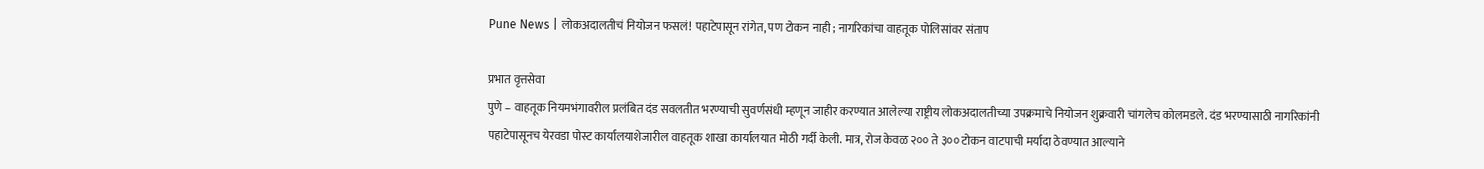Pune News | लोकअदालतीचं नियोजन फसलं! पहाटेपासून रांगेत, पण टोकन नाही ; नागरिकांचा वाहतूक पोलिसांवर संताप

प्रभात वृत्तसेवा
पुणे – वाहतूक नियमभंगावरील प्रलंबित दंड सवलतीत भरण्याची सुवर्णसंधी म्हणून जाहीर करण्यात आलेल्या राष्ट्रीय लोकअदालतीच्या उपक्रमाचे नियोजन शुक्रवारी चांगलेच कोलमडले. दंड भरण्यासाठी नागरिकांनी पहाटेपासूनच येरवडा पोस्ट कार्यालयाशेजारील वाहतूक शाखा कार्यालयात मोठी गर्दी केली. मात्र, रोज केवळ २०० ते ३०० टोकन वाटपाची मर्यादा ठेवण्यात आल्याने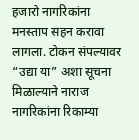हजारो नागरिकांना मनस्ताप सहन करावा लागला. टोकन संपल्यावर “उद्या या” अशा सूचना मिळाल्याने नाराज नागरिकांना रिकाम्या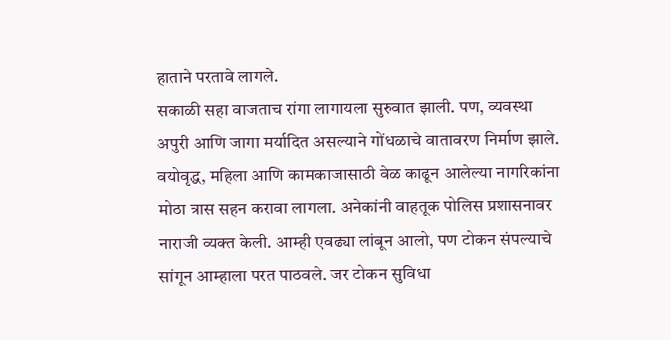हाताने परतावे लागले.
सकाळी सहा वाजताच रांगा लागायला सुरुवात झाली. पण, व्यवस्था अपुरी आणि जागा मर्यादित असल्याने गोंधळाचे वातावरण निर्माण झाले. वयोवृद्ध, महिला आणि कामकाजासाठी वेळ काढून आलेल्या नागरिकांना मोठा त्रास सहन करावा लागला. अनेकांनी वाहतूक पोलिस प्रशासनावर नाराजी व्यक्त केली. आम्ही एवढ्या लांबून आलो, पण टोकन संपल्याचे सांगून आम्हाला परत पाठवले. जर टोकन सुविधा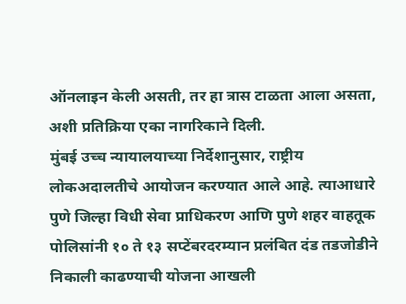ऑनलाइन केली असती, तर हा त्रास टाळता आला असता, अशी प्रतिक्रिया एका नागरिकाने दिली.
मुंबई उच्च न्यायालयाच्या निर्देशानुसार, राष्ट्रीय लोकअदालतीचे आयोजन करण्यात आले आहे. त्याआधारे पुणे जिल्हा विधी सेवा प्राधिकरण आणि पुणे शहर वाहतूक पोलिसांनी १० ते १३ सप्टेंबरदरम्यान प्रलंबित दंड तडजोडीने निकाली काढण्याची योजना आखली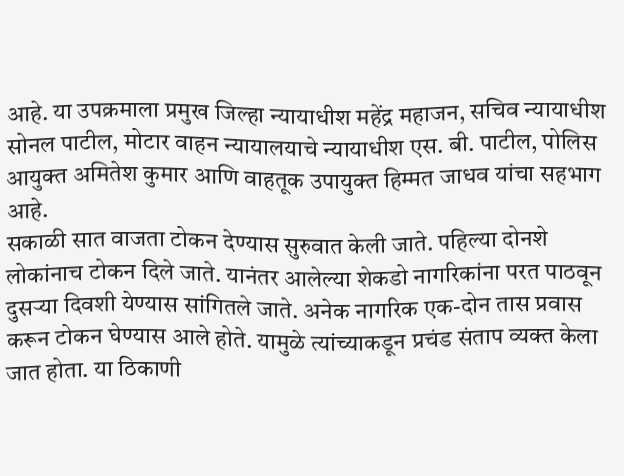आहे. या उपक्रमाला प्रमुख जिल्हा न्यायाधीश महेंद्र महाजन, सचिव न्यायाधीश सोनल पाटील, मोटार वाहन न्यायालयाचे न्यायाधीश एस. बी. पाटील, पोलिस आयुक्त अमितेश कुमार आणि वाहतूक उपायुक्त हिम्मत जाधव यांचा सहभाग आहे.
सकाळी सात वाजता टोकन देण्यास सुरुवात केली जाते. पहिल्या दोनशे लोकांनाच टोकन दिले जाते. यानंतर आलेल्या शेकडो नागरिकांना परत पाठवून दुसऱ्या दिवशी येण्यास सांगितले जाते. अनेक नागरिक एक-दोन तास प्रवास करून टोकन घेण्यास आले होते. यामुळे त्यांच्याकडून प्रचंड संताप व्यक्त केला जात होता. या ठिकाणी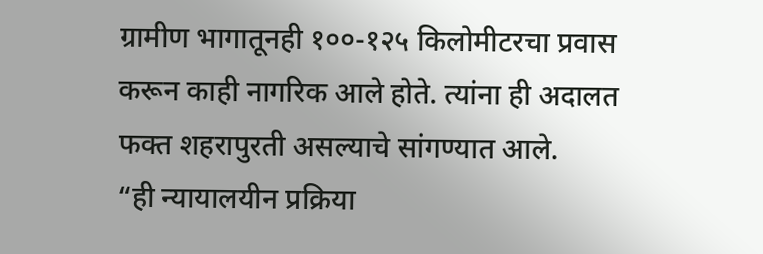ग्रामीण भागातूनही १००-१२५ किलोमीटरचा प्रवास करून काही नागरिक आले होते. त्यांना ही अदालत फक्त शहरापुरती असल्याचे सांगण्यात आले.
“ही न्यायालयीन प्रक्रिया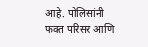आहे. पोलिसांनी फक्त परिसर आणि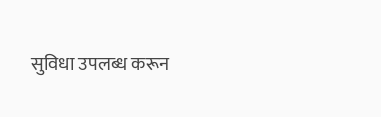सुविधा उपलब्ध करून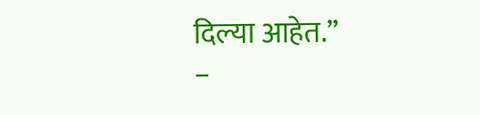दिल्या आहेत.”
–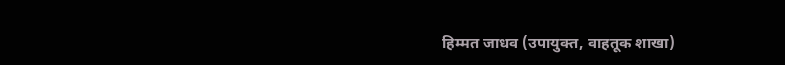हिम्मत जाधव (उपायुक्त, वाहतूक शाखा)